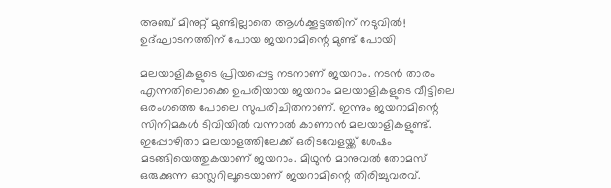അഞ്ച് മിനുറ്റ് മുണ്ടില്ലാതെ ആള്‍ക്കൂട്ടത്തിന് നടുവില്‍! ഉദ്ഘാടനത്തിന് പോയ ജയറാമിന്റെ മുണ്ട് പോയി

മലയാളികളുടെ പ്രിയപ്പെട്ട നടനാണ് ജയറാം. നടന്‍ താരം എന്നതിലൊക്കെ ഉപരിയായ ജയറാം മലയാളികളുടെ വീട്ടിലെ ഒരംഗത്തെ പോലെ സുപരിചിതനാണ്. ഇന്നും ജയറാമിന്റെ സിനിമകള്‍ ടിവിയില്‍ വന്നാല്‍ കാണാന്‍ മലയാളികളുണ്ട്. ഇപ്പോഴിതാ മലയാളത്തിലേക്ക് ഒരിടവേളയ്ക്ക് ശേഷം മടങ്ങിയെത്തുകയാണ് ജയറാം. മിഥുന്‍ മാനുവല്‍ തോമസ് ഒരുക്കുന്ന ഓസ്ലറിലൂടെയാണ് ജയറാമിന്റെ തിരിച്ചുവരവ്.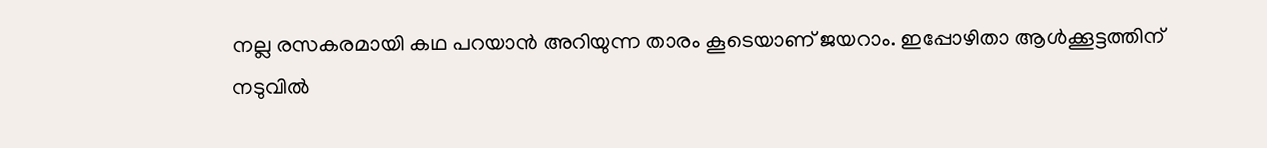നല്ല രസകരമായി കഥ പറയാന്‍ അറിയുന്ന താരം കൂടെയാണ് ജയറാം. ഇപ്പോഴിതാ ആള്‍ക്കൂട്ടത്തിന് നടുവില്‍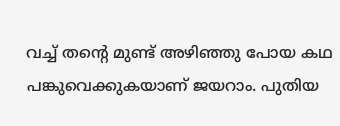വച്ച് തന്റെ മുണ്ട് അഴിഞ്ഞു പോയ കഥ പങ്കുവെക്കുകയാണ് ജയറാം. പുതിയ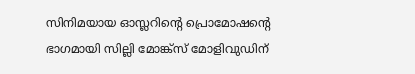സിനിമയായ ഓസ്ലറിന്റെ പ്രൊമോഷന്റെ ഭാഗമായി സില്ലി മോങ്ക്‌സ് മോളിവുഡിന്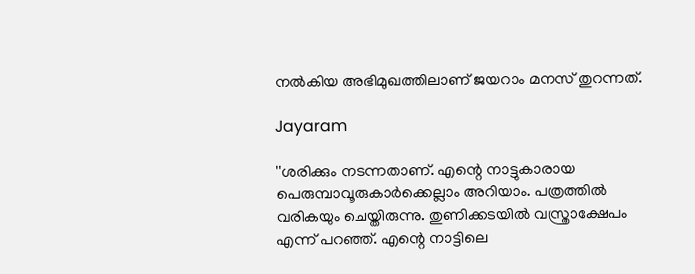നല്‍കിയ അഭിമുഖത്തിലാണ് ജയറാം മനസ് തുറന്നത്.

Jayaram

''ശരിക്കും നടന്നതാണ്. എന്റെ നാട്ടുകാരായ പെരുമ്പാവൂരുകാര്‍ക്കെല്ലാം അറിയാം. പത്രത്തില്‍ വരികയും ചെയ്തിരുന്നു. തുണിക്കടയില്‍ വസ്ത്രാക്ഷേപം എന്ന് പറഞ്ഞ്. എന്റെ നാട്ടിലെ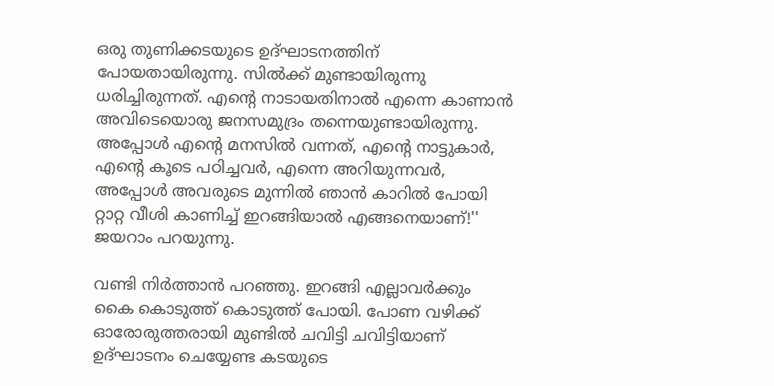ഒരു തുണിക്കടയുടെ ഉദ്ഘാടനത്തിന് പോയതായിരുന്നു. സില്‍ക്ക് മുണ്ടായിരുന്നു ധരിച്ചിരുന്നത്. എന്റെ നാടായതിനാല്‍ എന്നെ കാണാന്‍ അവിടെയൊരു ജനസമുദ്രം തന്നെയുണ്ടായിരുന്നു. അപ്പോള്‍ എന്റെ മനസില്‍ വന്നത്, എന്റെ നാട്ടുകാര്‍, എന്റെ കൂടെ പഠിച്ചവര്‍, എന്നെ അറിയുന്നവര്‍, അപ്പോള്‍ അവരുടെ മുന്നില്‍ ഞാന്‍ കാറില്‍ പോയി റ്റാറ്റ വീശി കാണിച്ച് ഇറങ്ങിയാല്‍ എങ്ങനെയാണ്!'' ജയറാം പറയുന്നു.

വണ്ടി നിര്‍ത്താന്‍ പറഞ്ഞു. ഇറങ്ങി എല്ലാവര്‍ക്കും കൈ കൊടുത്ത് കൊടുത്ത് പോയി. പോണ വഴിക്ക് ഓരോരുത്തരായി മുണ്ടില്‍ ചവിട്ടി ചവിട്ടിയാണ് ഉദ്ഘാടനം ചെയ്യേണ്ട കടയുടെ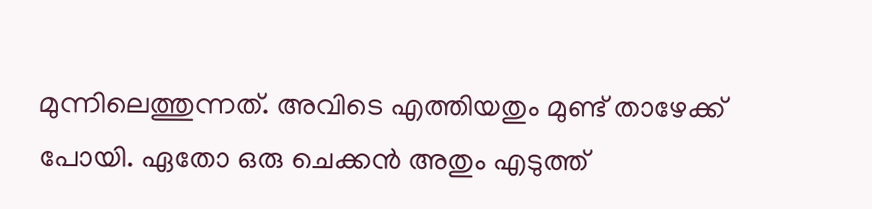മുന്നിലെത്തുന്നത്. അവിടെ എത്തിയതും മുണ്ട് താഴേക്ക് പോയി. ഏതോ ഒരു ചെക്കന്‍ അതും എടുത്ത്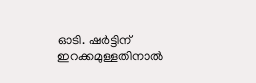ഓടി. ഷര്‍ട്ടിന് ഇറക്കമുള്ളതിനാല്‍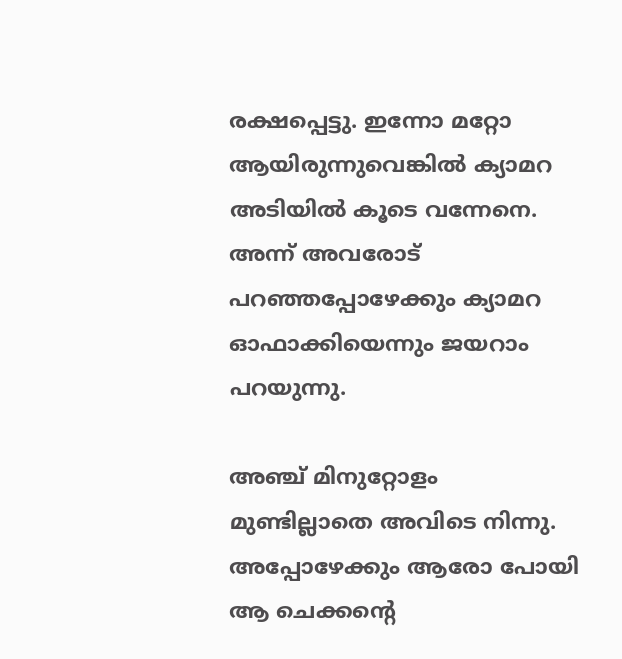രക്ഷപ്പെട്ടു. ഇന്നോ മറ്റോ ആയിരുന്നുവെങ്കില്‍ ക്യാമറ അടിയില്‍ കൂടെ വന്നേനെ. അന്ന് അവരോട് പറഞ്ഞപ്പോഴേക്കും ക്യാമറ ഓഫാക്കിയെന്നും ജയറാം പറയുന്നു.

അഞ്ച് മിനുറ്റോളം മുണ്ടില്ലാതെ അവിടെ നിന്നു. അപ്പോഴേക്കും ആരോ പോയി ആ ചെക്കന്റെ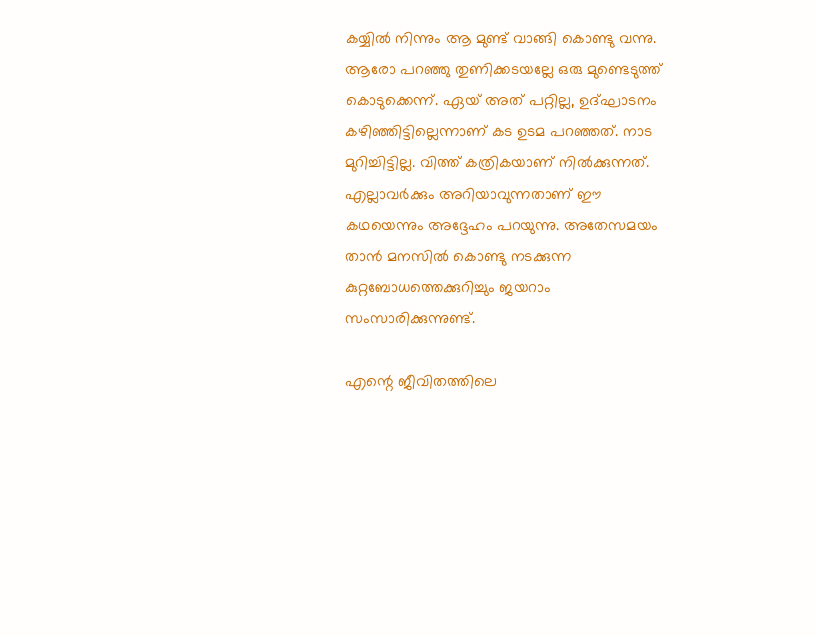കയ്യില്‍ നിന്നും ആ മുണ്ട് വാങ്ങി കൊണ്ടു വന്നു. ആരോ പറഞ്ഞു തുണിക്കടയല്ലേ ഒരു മുണ്ടെടുത്ത് കൊടുക്കെന്ന്. ഏയ് അത് പറ്റില്ല, ഉദ്ഘാടനം കഴിഞ്ഞിട്ടില്ലെന്നാണ് കട ഉടമ പറഞ്ഞത്. നാട മുറിച്ചിട്ടില്ല. വിത്ത് കത്രികയാണ് നില്‍ക്കുന്നത്. എല്ലാവര്‍ക്കും അറിയാവുന്നതാണ് ഈ കഥയെന്നും അദ്ദേഹം പറയുന്നു. അതേസമയം താന്‍ മനസില്‍ കൊണ്ടു നടക്കുന്ന കുറ്റബോധത്തെക്കുറിച്ചും ജയറാം സംസാരിക്കുന്നുണ്ട്.

എന്റെ ജീവിതത്തിലെ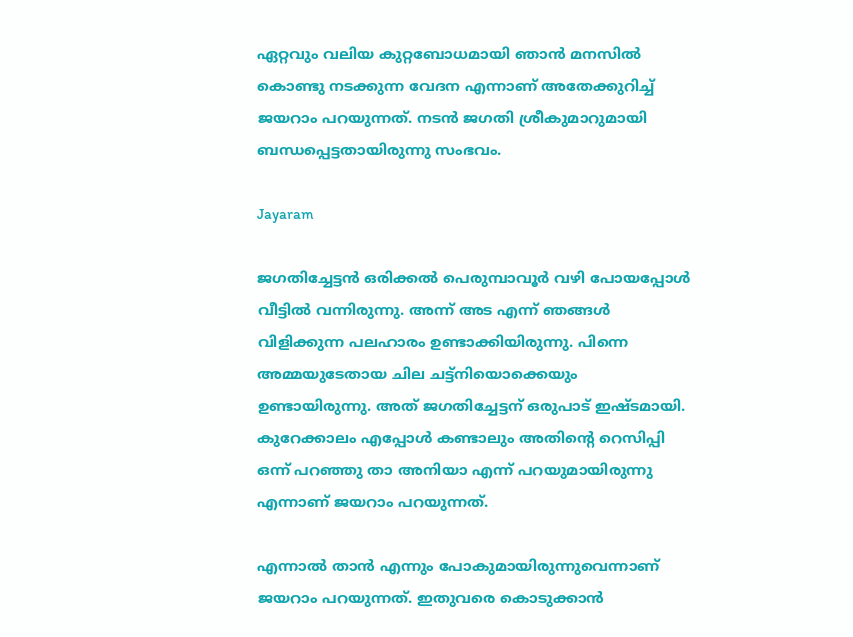ഏറ്റവും വലിയ കുറ്റബോധമായി ഞാന്‍ മനസില്‍ കൊണ്ടു നടക്കുന്ന വേദന എന്നാണ് അതേക്കുറിച്ച് ജയറാം പറയുന്നത്. നടന്‍ ജഗതി ശ്രീകുമാറുമായി ബന്ധപ്പെട്ടതായിരുന്നു സംഭവം.

Jayaram

ജഗതിച്ചേട്ടന്‍ ഒരിക്കല്‍ പെരുമ്പാവൂര്‍ വഴി പോയപ്പോള്‍ വീട്ടില്‍ വന്നിരുന്നു. അന്ന് അട എന്ന് ഞങ്ങള്‍ വിളിക്കുന്ന പലഹാരം ഉണ്ടാക്കിയിരുന്നു. പിന്നെ അമ്മയുടേതായ ചില ചട്ട്‌നിയൊക്കെയും ഉണ്ടായിരുന്നു. അത് ജഗതിച്ചേട്ടന് ഒരുപാട് ഇഷ്ടമായി. കുറേക്കാലം എപ്പോള്‍ കണ്ടാലും അതിന്റെ റെസിപ്പി ഒന്ന് പറഞ്ഞു താ അനിയാ എന്ന് പറയുമായിരുന്നു എന്നാണ് ജയറാം പറയുന്നത്.

എന്നാല്‍ താന്‍ എന്നും പോകുമായിരുന്നുവെന്നാണ് ജയറാം പറയുന്നത്. ഇതുവരെ കൊടുക്കാന്‍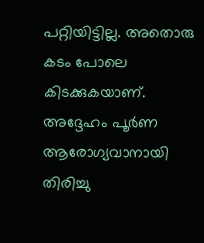പറ്റിയിട്ടില്ല. അതൊരു കടം പോലെ കിടക്കുകയാണ്. അദ്ദേഹം പൂര്‍ണ ആരോഗ്യവാനായി തിരിച്ചു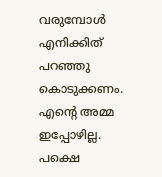വരുമ്പോള്‍ എനിക്കിത് പറഞ്ഞു കൊടുക്കണം. എന്റെ അമ്മ ഇപ്പോഴില്ല. പക്ഷെ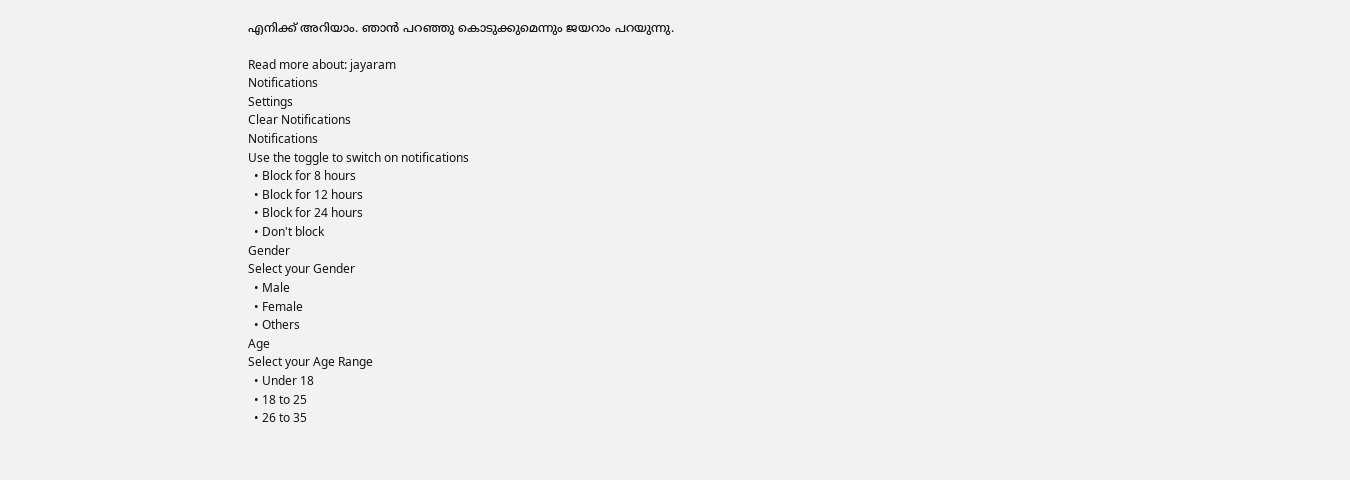എനിക്ക് അറിയാം. ഞാന്‍ പറഞ്ഞു കൊടുക്കുമെന്നും ജയറാം പറയുന്നു.

Read more about: jayaram
Notifications
Settings
Clear Notifications
Notifications
Use the toggle to switch on notifications
  • Block for 8 hours
  • Block for 12 hours
  • Block for 24 hours
  • Don't block
Gender
Select your Gender
  • Male
  • Female
  • Others
Age
Select your Age Range
  • Under 18
  • 18 to 25
  • 26 to 35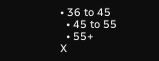• 36 to 45
  • 45 to 55
  • 55+
X